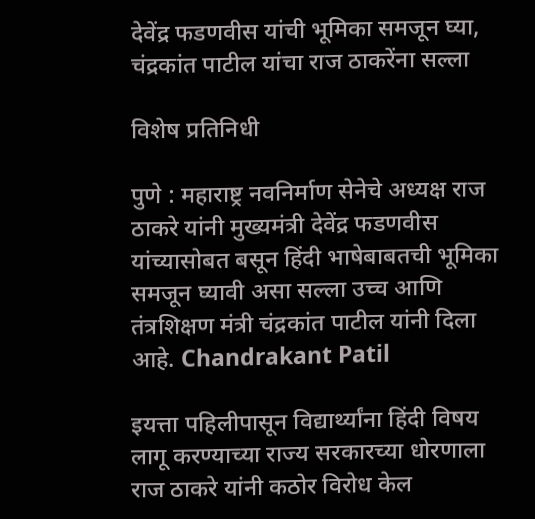देवेंद्र फडणवीस यांची भूमिका समजून घ्या, चंद्रकांत पाटील यांचा राज ठाकरेंना सल्ला

विशेष प्रतिनिधी

पुणे : महाराष्ट्र नवनिर्माण सेनेचे अध्यक्ष राज ठाकरे यांनी मुख्यमंत्री देवेंद्र फडणवीस यांच्यासोबत बसून हिंदी भाषेबाबतची भूमिका समजून घ्यावी असा सल्ला उच्च आणि तंत्रशिक्षण मंत्री चंद्रकांत पाटील यांनी दिला आहे. Chandrakant Patil

इयत्ता पहिलीपासून विद्यार्थ्यांना हिंदी विषय लागू करण्याच्या राज्य सरकारच्या धोरणाला राज ठाकरे यांनी कठोर विरोध केल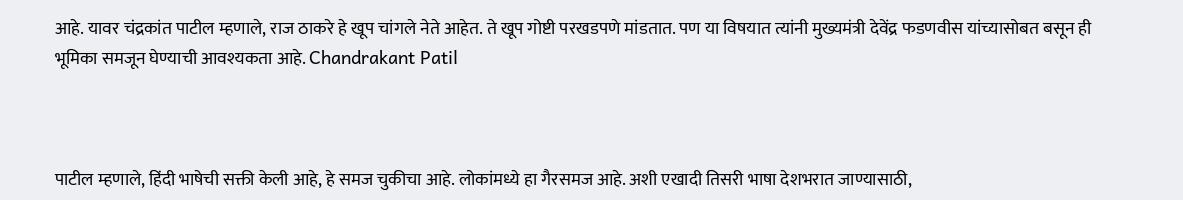आहे. यावर चंद्रकांत पाटील म्हणाले, राज ठाकरे हे खूप चांगले नेते आहेत. ते खूप गोष्टी परखडपणे मांडतात. पण या विषयात त्यांनी मुख्यमंत्री देवेंद्र फडणवीस यांच्यासोबत बसून ही भूमिका समजून घेण्याची आवश्यकता आहे. Chandrakant Patil



पाटील म्हणाले, हिंदी भाषेची सक्ती केली आहे, हे समज चुकीचा आहे. लोकांमध्ये हा गैरसमज आहे. अशी एखादी तिसरी भाषा देशभरात जाण्यासाठी,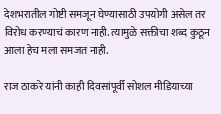देशभरातील गोष्टी समजून घेण्यासाठी उपयोगी असेल तर विरोध करण्याचं कारण नाही. त्यामुळे सक्तीचा शब्द कुठून आला हेच मला समजत नाही.

राज ठाकरे यांनी काही दिवसांपूर्वी सोशल मीडियाच्या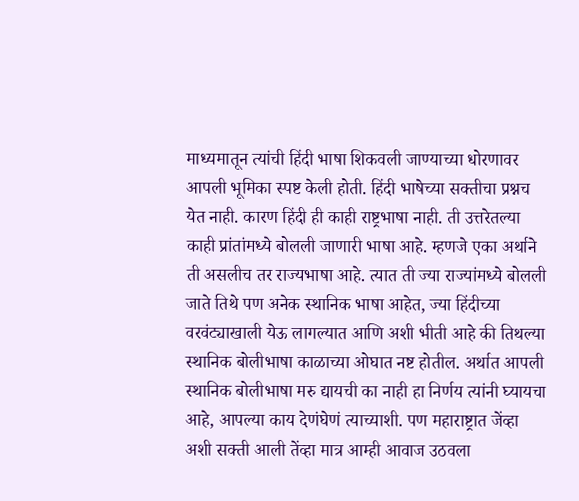माध्यमातून त्यांची हिंदी भाषा शिकवली जाण्याच्या धोरणावर आपली भूमिका स्पष्ट केली होती. हिंदी भाषेच्या सक्तीचा प्रश्नच येत नाही. कारण हिंदी ही काही राष्ट्रभाषा नाही. ती उत्तरेतल्या काही प्रांतांमध्ये बोलली जाणारी भाषा आहे. म्हणजे एका अर्थाने ती असलीच तर राज्यभाषा आहे. त्यात ती ज्या राज्यांमध्ये बोलली जाते तिथे पण अनेक स्थानिक भाषा आहेत, ज्या हिंदीच्या वरवंट्याखाली येऊ लागल्यात आणि अशी भीती आहे की तिथल्या स्थानिक बोलीभाषा काळाच्या ओघात नष्ट होतील. अर्थात आपली स्थानिक बोलीभाषा मरु द्यायची का नाही हा निर्णय त्यांनी घ्यायचा आहे, आपल्या काय देणंघेणं त्याच्याशी. पण महाराष्ट्रात जेंव्हा अशी सक्ती आली तेंव्हा मात्र आम्ही आवाज उठवला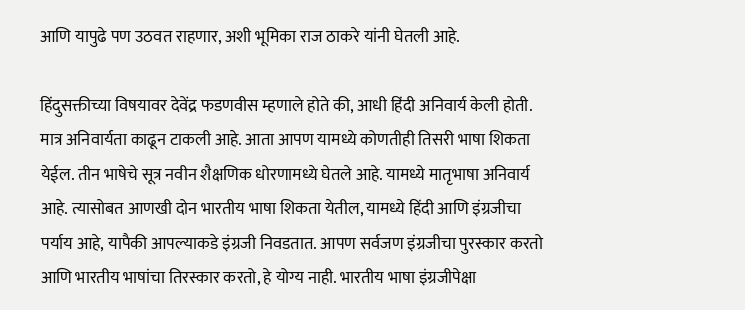आणि यापुढे पण उठवत राहणार, अशी भूमिका राज ठाकरे यांनी घेतली आहे.

हिंदुसक्तीच्या विषयावर देवेंद्र फडणवीस म्हणाले होते की, आधी हिंदी अनिवार्य केली होती. मात्र अनिवार्यता काढून टाकली आहे. आता आपण यामध्ये कोणतीही तिसरी भाषा शिकता येईल. तीन भाषेचे सूत्र नवीन शैक्षणिक धोरणामध्ये घेतले आहे. यामध्ये मातृभाषा अनिवार्य आहे. त्यासोबत आणखी दोन भारतीय भाषा शिकता येतील, यामध्ये हिंदी आणि इंग्रजीचा पर्याय आहे, यापैकी आपल्याकडे इंग्रजी निवडतात. आपण सर्वजण इंग्रजीचा पुरस्कार करतो आणि भारतीय भाषांचा तिरस्कार करतो, हे योग्य नाही. भारतीय भाषा इंग्रजीपेक्षा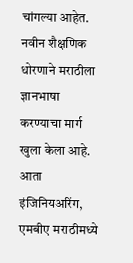चांगल्या आहेत. नवीन शैक्षणिक धोरणाने मराठीला ज्ञानभाषा करण्याचा मार्ग खुला केला आहे. आता इंजिनियअरिंग, एमबीए मराठीमध्ये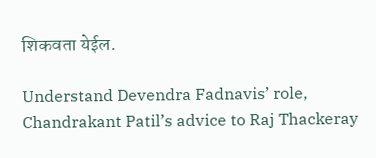शिकवता येईल.

Understand Devendra Fadnavis’ role, Chandrakant Patil’s advice to Raj Thackeray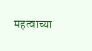महत्वाच्या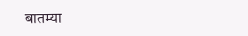बातम्या